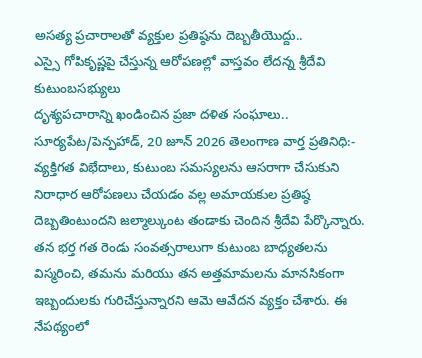అసత్య ప్రచారాలతో వ్యక్తుల ప్రతిష్ఠను దెబ్బతీయొద్దు..
ఎస్సై గోపికృష్ణపై చేస్తున్న ఆరోపణల్లో వాస్తవం లేదన్న శ్రీదేవి కుటుంబసభ్యులు
దృశ్యపచారాన్ని ఖండించిన ప్రజా దళిత సంఘాలు..
సూర్యపేట/పెన్పహాడ్, 20 జూన్ 2026 తెలంగాణ వార్త ప్రతినిధి:- వ్యక్తిగత విభేదాలు, కుటుంబ సమస్యలను ఆసరాగా చేసుకుని నిరాధార ఆరోపణలు చేయడం వల్ల అమాయకుల ప్రతిష్ఠ దెబ్బతింటుందని జల్మాల్కుంట తండాకు చెందిన శ్రీదేవి పేర్కొన్నారు. తన భర్త గత రెండు సంవత్సరాలుగా కుటుంబ బాధ్యతలను విస్మరించి, తమను మరియు తన అత్తమామలను మానసికంగా ఇబ్బందులకు గురిచేస్తున్నారని ఆమె ఆవేదన వ్యక్తం చేశారు. ఈ నేపథ్యంలో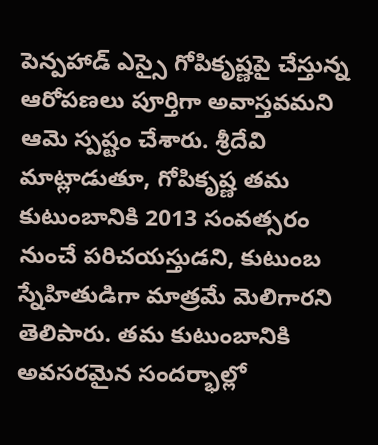పెన్పహాడ్ ఎస్సై గోపికృష్ణపై చేస్తున్న ఆరోపణలు పూర్తిగా అవాస్తవమని ఆమె స్పష్టం చేశారు. శ్రీదేవి మాట్లాడుతూ, గోపికృష్ణ తమ కుటుంబానికి 2013 సంవత్సరం నుంచే పరిచయస్తుడని, కుటుంబ స్నేహితుడిగా మాత్రమే మెలిగారని తెలిపారు. తమ కుటుంబానికి అవసరమైన సందర్భాల్లో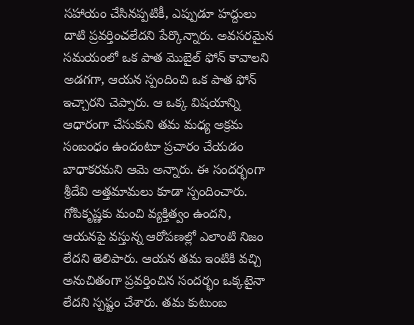సహాయం చేసినప్పటికీ, ఎప్పుడూ హద్దులు దాటి ప్రవర్తించలేదని పేర్కొన్నారు. అవసరమైన సమయంలో ఒక పాత మొబైల్ ఫోన్ కావాలని అడగగా, ఆయన స్పందించి ఒక పాత ఫోన్ ఇచ్చారని చెప్పారు. ఆ ఒక్క విషయాన్ని ఆధారంగా చేసుకుని తమ మధ్య అక్రమ సంబంధం ఉందంటూ ప్రచారం చేయడం బాధాకరమని ఆమె అన్నారు. ఈ సందర్భంగా శ్రీదేవి అత్తమామలు కూడా స్పందించారు. గోపికృష్ణకు మంచి వ్యక్తిత్వం ఉందని, ఆయనపై వస్తున్న ఆరోపణల్లో ఎలాంటి నిజం లేదని తెలిపారు. ఆయన తమ ఇంటికి వచ్చి అనుచితంగా ప్రవర్తించిన సందర్భం ఒక్కటైనా లేదని స్పష్టం చేశారు. తమ కుటుంబ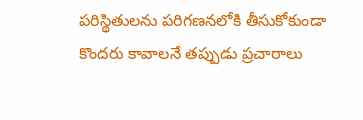పరిస్థితులను పరిగణనలోకి తీసుకోకుండా కొందరు కావాలనే తప్పుడు ప్రచారాలు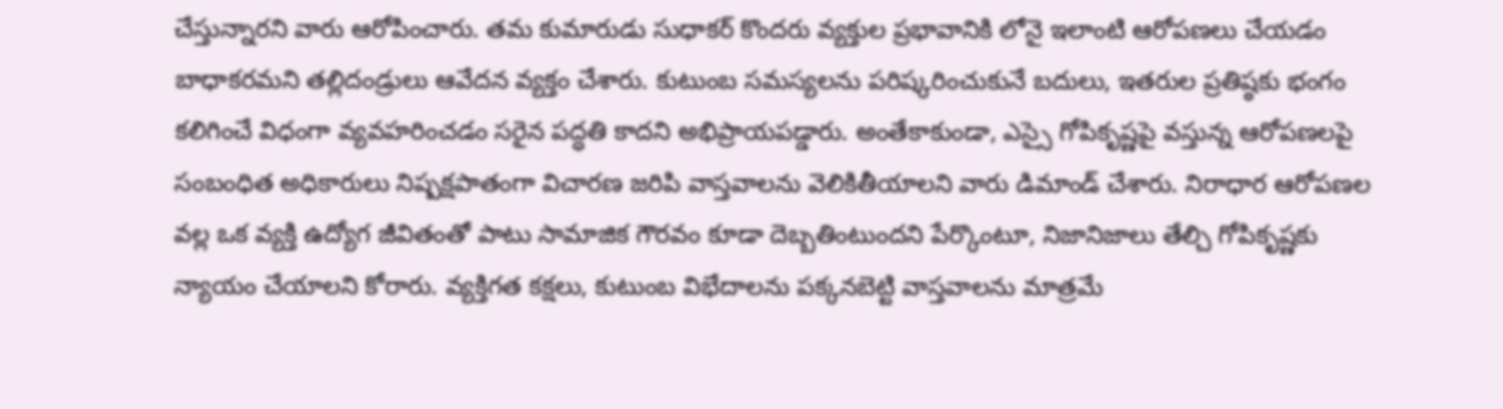చేస్తున్నారని వారు ఆరోపించారు. తమ కుమారుడు సుధాకర్ కొందరు వ్యక్తుల ప్రభావానికి లోనై ఇలాంటి ఆరోపణలు చేయడం బాధాకరమని తల్లిదండ్రులు ఆవేదన వ్యక్తం చేశారు. కుటుంబ సమస్యలను పరిష్కరించుకునే బదులు, ఇతరుల ప్రతిష్ఠకు భంగం కలిగించే విధంగా వ్యవహరించడం సరైన పద్ధతి కాదని అభిప్రాయపడ్డారు. అంతేకాకుండా, ఎస్సై గోపికృష్ణపై వస్తున్న ఆరోపణలపై సంబంధిత అధికారులు నిష్పక్షపాతంగా విచారణ జరిపి వాస్తవాలను వెలికితీయాలని వారు డిమాండ్ చేశారు. నిరాధార ఆరోపణల వల్ల ఒక వ్యక్తి ఉద్యోగ జీవితంతో పాటు సామాజిక గౌరవం కూడా దెబ్బతింటుందని పేర్కొంటూ, నిజానిజాలు తేల్చి గోపికృష్ణకు న్యాయం చేయాలని కోరారు. వ్యక్తిగత కక్షలు, కుటుంబ విభేదాలను పక్కనబెట్టి వాస్తవాలను మాత్రమే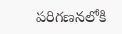పరిగణనలోకి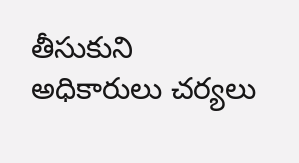తీసుకుని అధికారులు చర్యలు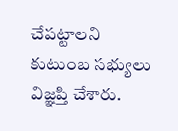చేపట్టాలని కుటుంబ సభ్యులు విజ్ఞప్తి చేశారు.